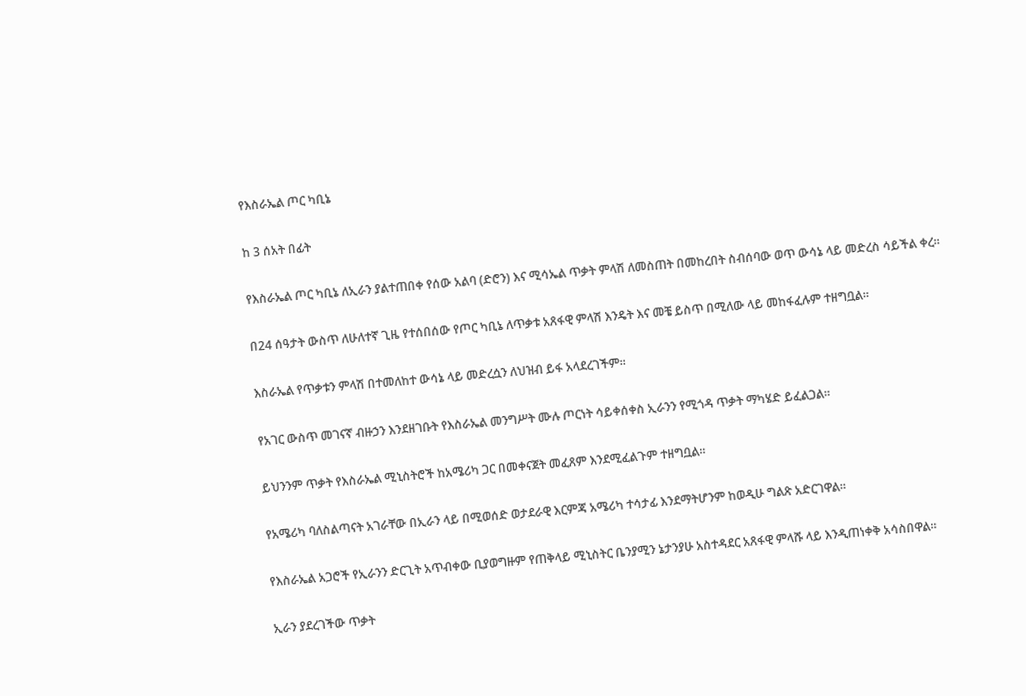የእስራኤል ጦር ካቢኔ

ከ 3 ሰአት በፊት

የእስራኤል ጦር ካቢኔ ለኢራን ያልተጠበቀ የሰው አልባ (ድሮን) እና ሚሳኤል ጥቃት ምላሽ ለመስጠት በመከረበት ስብሰባው ወጥ ውሳኔ ላይ መድረስ ሳይችል ቀረ።

በ24 ሰዓታት ውስጥ ለሁለተኛ ጊዜ የተሰበሰው የጦር ካቢኔ ለጥቃቱ አጸፋዊ ምላሽ እንዴት እና መቼ ይስጥ በሚለው ላይ መከፋፈሉም ተዘግቧል።

እስራኤል የጥቃቱን ምላሽ በተመለከተ ውሳኔ ላይ መድረሷን ለህዝብ ይፋ አላደረገችም።

የአገር ውስጥ መገናኛ ብዙኃን እንደዘገቡት የእስራኤል መንግሥት ሙሉ ጦርነት ሳይቀሰቀስ ኢራንን የሚጎዳ ጥቃት ማካሄድ ይፈልጋል።

ይህንንም ጥቃት የእስራኤል ሚኒስትሮች ከአሜሪካ ጋር በመቀናጀት መፈጸም እንደሚፈልጉም ተዘግቧል።

የአሜሪካ ባለስልጣናት አገራቸው በኢራን ላይ በሚወሰድ ወታደራዊ እርምጃ አሜሪካ ተሳታፊ እንደማትሆንም ከወዲሁ ግልጽ አድርገዋል።

የእስራኤል አጋሮች የኢራንን ድርጊት አጥብቀው ቢያወግዙም የጠቅላይ ሚኒስትር ቤንያሚን ኔታንያሁ አስተዳደር አጸፋዊ ምላሹ ላይ እንዲጠነቀቅ አሳስበዋል።

ኢራን ያደረገችው ጥቃት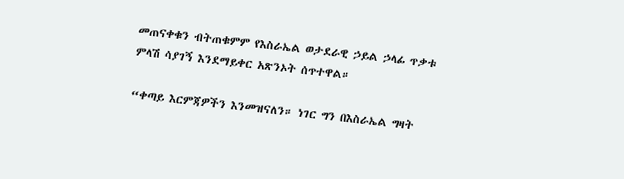መጠናቀቁን ብትጠቁምም የእስራኤል ወታደራዊ ኃይል ኃላፊ ጥቃቱ ምላሽ ሳያገኝ እንደማይቀር አጽንኦት ሰጥተዋል።

“ቀጣይ እርምጃዎችን እንመዝናለን። ነገር ግን በእስራኤል ግዛት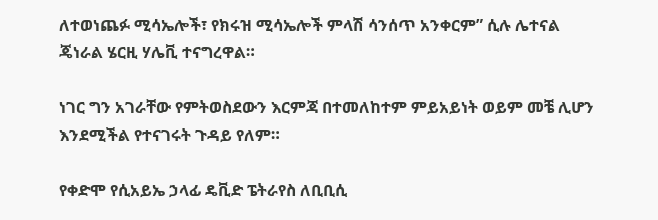ለተወነጨፉ ሚሳኤሎች፣ የክሩዝ ሚሳኤሎች ምላሽ ሳንሰጥ አንቀርም” ሲሉ ሌተናል ጄነራል ሄርዚ ሃሌቪ ተናግረዋል።

ነገር ግን አገራቸው የምትወስደውን እርምጃ በተመለከተም ምይአይነት ወይም መቼ ሊሆን እንደሚችል የተናገሩት ጉዳይ የለም።

የቀድሞ የሲአይኤ ኃላፊ ዴቪድ ፔትራየስ ለቢቢሲ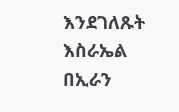እንደገለጹት እስራኤል በኢራን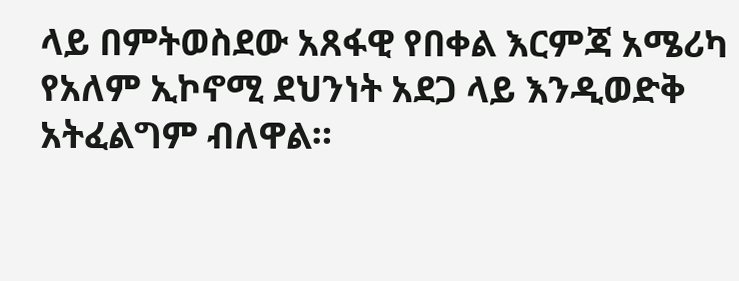ላይ በምትወስደው አጸፋዊ የበቀል እርምጃ አሜሪካ የአለም ኢኮኖሚ ደህንነት አደጋ ላይ እንዲወድቅ አትፈልግም ብለዋል።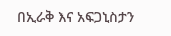በኢራቅ እና አፍጋኒስታን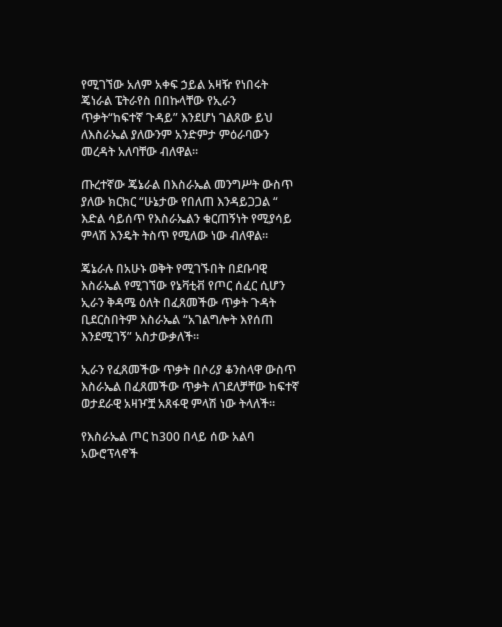የሚገኘው አለም አቀፍ ኃይል አዛዥ የነበሩት ጄነራል ፔትራየስ በበኩላቸው የኢራን ጥቃት“ከፍተኛ ጉዳይ” እንደሆነ ገልጸው ይህ ለእስራኤል ያለውንም አንድምታ ምዕራባውን መረዳት አለባቸው ብለዋል።

ጡረተኛው ጄኔራል በእስራኤል መንግሥት ውስጥ ያለው ክርክር “ሁኔታው የበለጠ እንዳይጋጋል “ እድል ሳይሰጥ የእስራኤልን ቁርጠኝነት የሚያሳይ ምላሽ እንዴት ትስጥ የሚለው ነው ብለዋል።

ጄኔራሉ በአሁኑ ወቅት የሚገኙበት በደቡባዊ እስራኤል የሚገኘው የኔቫቲቭ የጦር ሰፈር ሲሆን ኢራን ቅዳሜ ዕለት በፈጸመችው ጥቃት ጉዳት ቢደርስበትም እስራኤል “አገልግሎት እየሰጠ እንደሚገኝ” አስታውቃለች።

ኢራን የፈጸመችው ጥቃት በሶሪያ ቆንስላዋ ውስጥ እስራኤል በፈጸመችው ጥቃት ለገደለቻቸው ከፍተኛ ወታደራዊ አዛዦቿ አጸፋዊ ምላሽ ነው ትላለች።

የእስራኤል ጦር ከ300 በላይ ሰው አልባ አውሮፕላኖች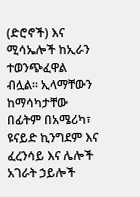(ድሮኖች) እና ሚሳኤሎች ከኢራን ተወንጭፈዋል ብሏል። ኢላማቸውን ከማሳካታቸው በፊትም በአሜሪካ፣ ዩናይድ ኪንግደም እና ፈረንሳይ እና ሌሎች አገራት ኃይሎች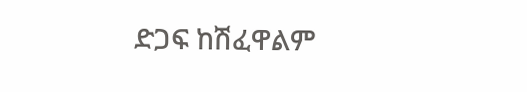ድጋፍ ከሽፈዋልም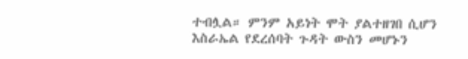ተብሏል። ምንም አይነት ሞት ያልተዘገበ ሲሆን እስራኤል የደረሰባት ጉዳት ውስን መሆኑን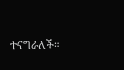ተናግራለች።